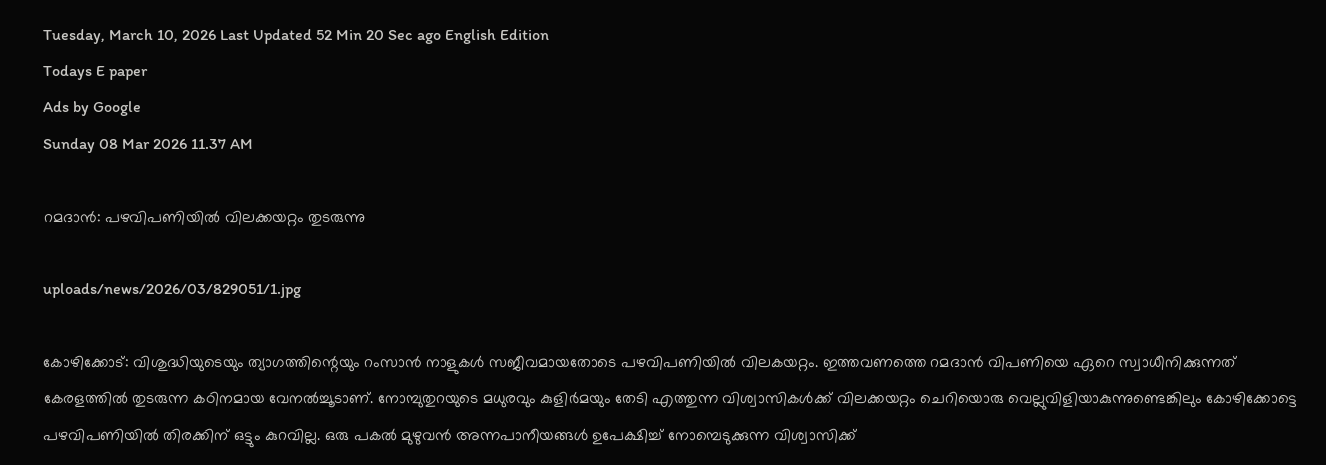Tuesday, March 10, 2026 Last Updated 52 Min 20 Sec ago English Edition
Todays E paper
Ads by Google
Sunday 08 Mar 2026 11.37 AM

റമദാന്‍: പഴവിപണിയില്‍ വിലക്കയറ്റം തുടരുന്നു

uploads/news/2026/03/829051/1.jpg

കോഴിക്കോട്‌: വിശുദ്ധിയുടെയും ത്യാഗത്തിന്റെയും റംസാന്‍ നാളുകള്‍ സജീവമായതോടെ പഴവിപണിയില്‍ വിലകയറ്റം. ഇത്തവണത്തെ റമദാന്‍ വിപണിയെ ഏറെ സ്വാധീനിക്കുന്നത്‌ കേരളത്തില്‍ തുടരുന്ന കഠിനമായ വേനല്‍ച്ചൂടാണ്‌. നോമ്പുതുറയുടെ മധുരവും കുളിര്‍മയും തേടി എത്തുന്ന വിശ്വാസികള്‍ക്ക്‌ വിലക്കയറ്റം ചെറിയൊരു വെല്ലുവിളിയാകുന്നുണ്ടെങ്കിലും കോഴിക്കോട്ടെ പഴവിപണിയില്‍ തിരക്കിന്‌ ഒട്ടും കുറവില്ല. ഒരു പകല്‍ മുഴുവന്‍ അന്നപാനീയങ്ങള്‍ ഉപേക്ഷിച്ച്‌ നോമ്പെടുക്കുന്ന വിശ്വാസിക്ക്‌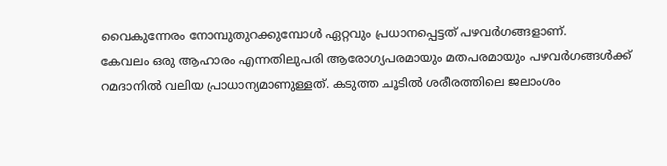വൈകുന്നേരം നോമ്പുതുറക്കുമ്പോള്‍ ഏറ്റവും പ്രധാനപ്പെട്ടത്‌ പഴവര്‍ഗങ്ങളാണ്‌.
കേവലം ഒരു ആഹാരം എന്നതിലുപരി ആരോഗ്യപരമായും മതപരമായും പഴവര്‍ഗങ്ങള്‍ക്ക്‌ റമദാനില്‍ വലിയ പ്രാധാന്യമാണുള്ളത്‌. കടുത്ത ചൂടില്‍ ശരീരത്തിലെ ജലാംശം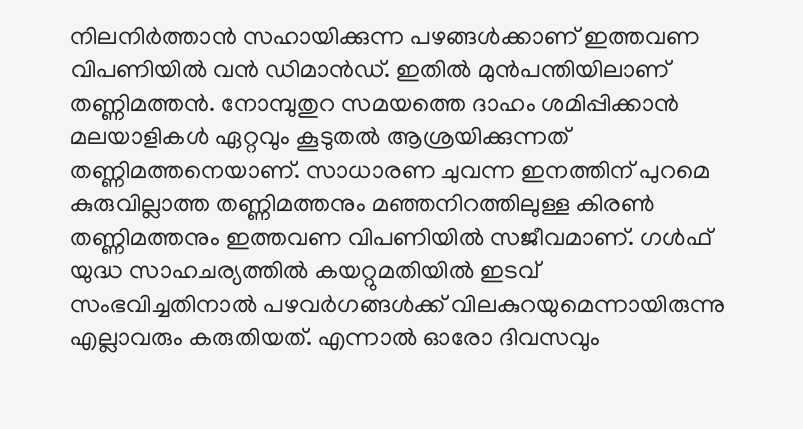നിലനിര്‍ത്താന്‍ സഹായിക്കുന്ന പഴങ്ങള്‍ക്കാണ്‌ ഇത്തവണ വിപണിയില്‍ വന്‍ ഡിമാന്‍ഡ്‌. ഇതില്‍ മുന്‍പന്തിയിലാണ്‌ തണ്ണിമത്തന്‍. നോമ്പുതുറ സമയത്തെ ദാഹം ശമിപ്പിക്കാന്‍ മലയാളികള്‍ ഏറ്റവും കൂടുതല്‍ ആശ്രയിക്കുന്നത്‌ തണ്ണിമത്തനെയാണ്‌. സാധാരണ ചുവന്ന ഇനത്തിന്‌ പുറമെ കുരുവില്ലാത്ത തണ്ണിമത്തനും മഞ്ഞനിറത്തിലുള്ള കിരണ്‍ തണ്ണിമത്തനും ഇത്തവണ വിപണിയില്‍ സജീവമാണ്‌. ഗള്‍ഫ്‌ യുദ്ധ സാഹചര്യത്തില്‍ കയറ്റുമതിയില്‍ ഇടവ്‌ സംഭവിച്ചതിനാല്‍ പഴവര്‍ഗങ്ങള്‍ക്ക്‌ വിലകുറയുമെന്നായിരുന്നു എല്ലാവരും കരുതിയത്‌. എന്നാല്‍ ഓരോ ദിവസവും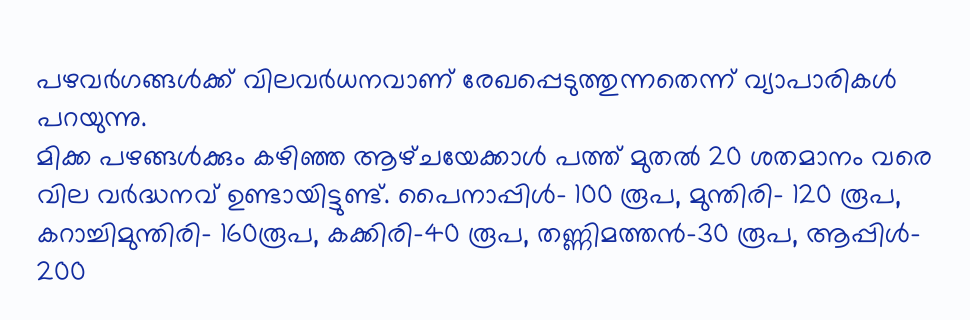പഴവര്‍ഗങ്ങള്‍ക്ക്‌ വിലവര്‍ധനവാണ്‌ രേഖപ്പെടുത്തുന്നതെന്ന്‌ വ്യാപാരികള്‍ പറയുന്നു.
മിക്ക പഴങ്ങള്‍ക്കും കഴിഞ്ഞ ആഴ്‌ചയേക്കാള്‍ പത്ത്‌ മുതല്‍ 20 ശതമാനം വരെ വില വര്‍ദ്ധനവ്‌ ഉണ്ടായിട്ടുണ്ട്‌. പൈനാപ്പിള്‍- 100 രൂപ, മുന്തിരി- 120 രൂപ, കറാച്ചിമുന്തിരി- 160രൂപ, കക്കിരി-40 രൂപ, തണ്ണിമത്തന്‍-30 രൂപ, ആപ്പിള്‍- 200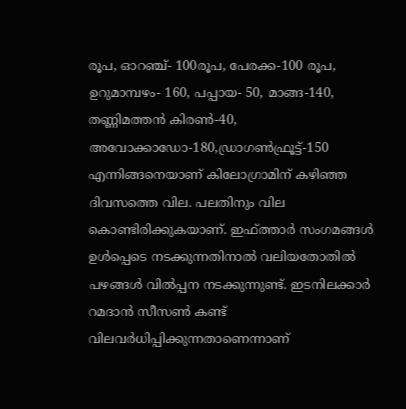രൂപ, ഓറഞ്ച്‌- 100രൂപ, പേരക്ക-100 രൂപ, ഉറുമാമ്പഴം- 160, പപ്പായ- 50, മാങ്ങ-140, തണ്ണിമത്തന്‍ കിരണ്‍-40, അവോക്കാഡോ-180,ഡ്രാഗണ്‍ഫ്രൂട്ട്‌-150 എന്നിങ്ങനെയാണ്‌ കിലോഗ്രാമിന്‌ കഴിഞ്ഞ ദിവസത്തെ വില. പലതിനും വില കൊണ്ടിരിക്കുകയാണ്‌. ഇഫ്‌ത്താര്‍ സംഗമങ്ങള്‍ ഉള്‍പ്പെടെ നടക്കുന്നതിനാല്‍ വലിയതോതില്‍ പഴങ്ങള്‍ വില്‍പ്പന നടക്കുന്നുണ്ട്‌. ഇടനിലക്കാര്‍ റമദാന്‍ സീസണ്‍ കണ്ട്‌ വിലവര്‍ധിപ്പിക്കുന്നതാണെന്നാണ്‌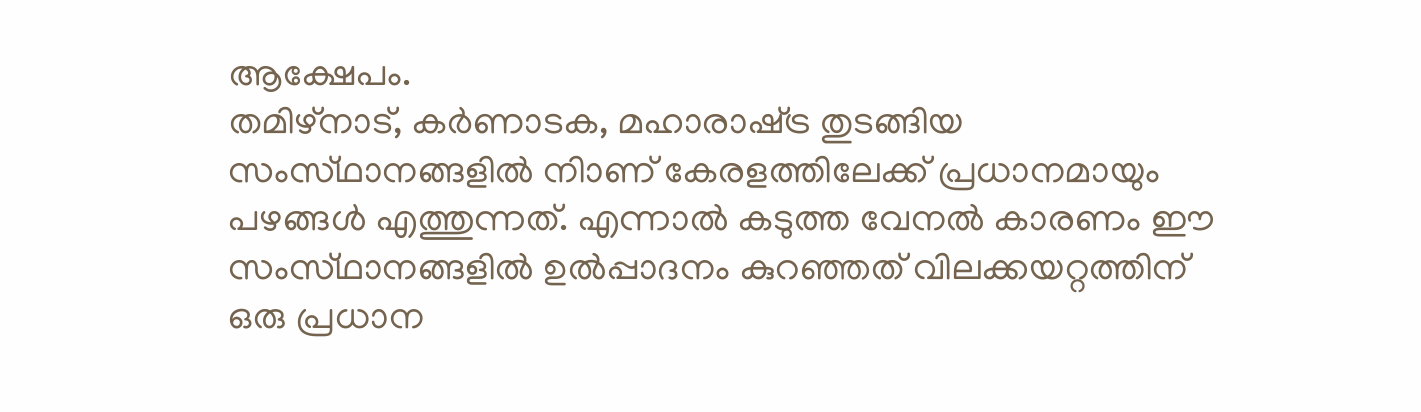ആക്ഷേപം.
തമിഴ്‌നാട്‌, കര്‍ണാടക, മഹാരാഷ്‌ട്ര തുടങ്ങിയ സംസ്‌ഥാനങ്ങളില്‍ നിാണ്‌ കേരളത്തിലേക്ക്‌ പ്രധാനമായും പഴങ്ങള്‍ എത്തുന്നത്‌. എന്നാല്‍ കടുത്ത വേനല്‍ കാരണം ഈ സംസ്‌ഥാനങ്ങളില്‍ ഉല്‍പ്പാദനം കുറഞ്ഞത്‌ വിലക്കയറ്റത്തിന്‌ ഒരു പ്രധാന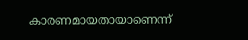കാരണമായതായാണെന്ന്‌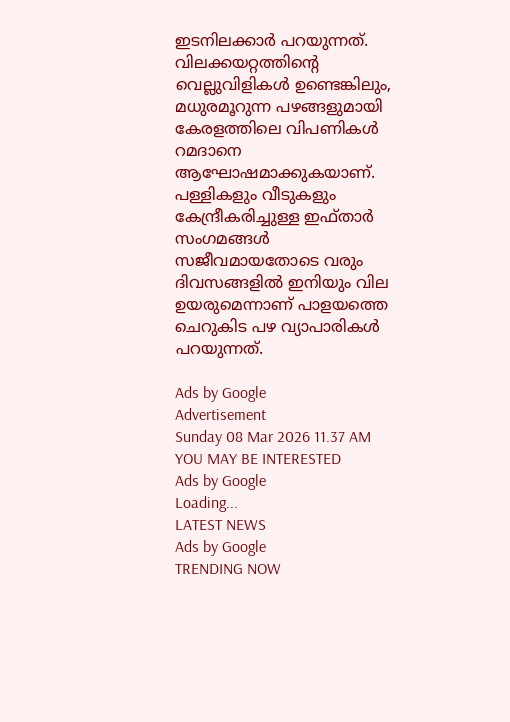ഇടനിലക്കാര്‍ പറയുന്നത്‌.
വിലക്കയറ്റത്തിന്റെ വെല്ലുവിളികള്‍ ഉണ്ടെങ്കിലും, മധുരമൂറുന്ന പഴങ്ങളുമായി കേരളത്തിലെ വിപണികള്‍ റമദാനെ ആഘോഷമാക്കുകയാണ്‌. പള്ളികളും വീടുകളും കേന്ദ്രീകരിച്ചുള്ള ഇഫ്‌താര്‍ സംഗമങ്ങള്‍ സജീവമായതോടെ വരും ദിവസങ്ങളില്‍ ഇനിയും വില ഉയരുമെന്നാണ്‌ പാളയത്തെ ചെറുകിട പഴ വ്യാപാരികള്‍ പറയുന്നത്‌.

Ads by Google
Advertisement
Sunday 08 Mar 2026 11.37 AM
YOU MAY BE INTERESTED
Ads by Google
Loading...
LATEST NEWS
Ads by Google
TRENDING NOW